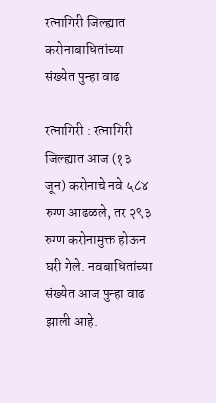रत्नागिरी जिल्ह्यात करोनाबाधितांच्या संख्येत पुन्हा वाढ

रत्नागिरी : रत्नागिरी जिल्ह्यात आज (१३ जून) करोनाचे नवे ५८४ रुग्ण आढळले, तर २९३ रुग्ण करोनामुक्त होऊन घरी गेले. नवबाधितांच्या संख्येत आज पुन्हा वाढ झाली आहे.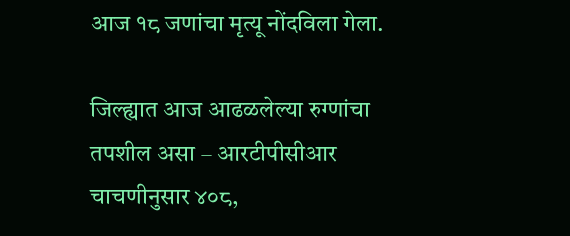आज १८ जणांचा मृत्यू नोंदविला गेला.

जिल्ह्यात आज आढळलेल्या रुग्णांचा तपशील असा – आरटीपीसीआर चाचणीनुसार ४०८,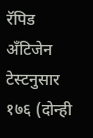रॅपिड अँटिजेन टेस्टनुसार १७६ (दोन्ही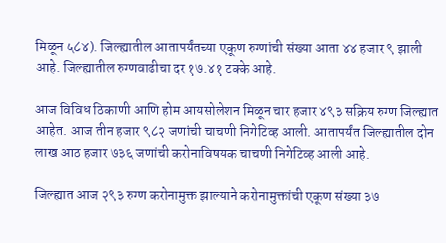मिळून ५८४). जिल्ह्यातील आतापर्यंतच्या एकूण रुग्णांची संख्या आता ४४ हजार ९ झाली आहे. जिल्ह्यातील रुग्णवाढीचा दर १७.४१ टक्के आहे.

आज विविध ठिकाणी आणि होम आयसोलेशन मिळून चार हजार ४९३ सक्रिय रुग्ण जिल्ह्यात आहेत. आज तीन हजार ९८२ जणांची चाचणी निगेटिव्ह आली. आतापर्यंत जिल्ह्यातील दोन लाख आठ हजार ७३६ जणांची करोनाविषयक चाचणी निगेटिव्ह आली आहे.

जिल्ह्यात आज २९३ रुग्ण करोनामुक्त झाल्याने करोनामुक्तांची एकूण संख्या ३७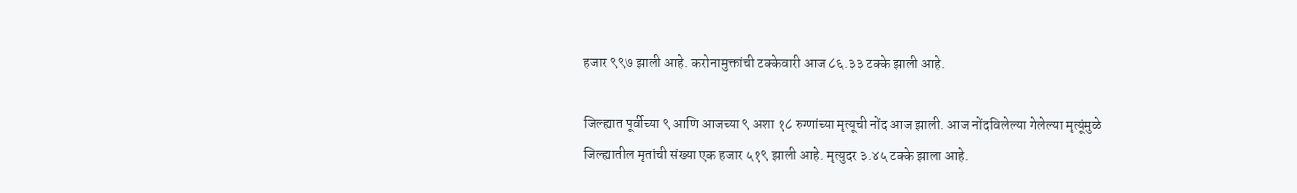हजार ९९७ झाली आहे. करोनामुक्तांची टक्केवारी आज ८६.३३ टक्के झाली आहे.

जिल्ह्यात पूर्वीच्या ९ आणि आजच्या ९ अशा १८ रुग्णांच्या मृत्यूची नोंद आज झाली. आज नोंदविलेल्या गेलेल्या मृत्यूंमुळे जिल्ह्यातील मृतांची संख्या एक हजार ५१९ झाली आहे. मृत्युदर ३.४५ टक्के झाला आहे.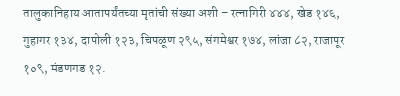तालुकानिहाय आतापर्यंतच्या मृतांची संख्या अशी – रत्नागिरी ४४४, खेड १४६, गुहागर १३४, दापोली १२३, चिपळूण २९५, संगमेश्वर १७४, लांजा ८२, राजापूर १०९, मंडणगड १२.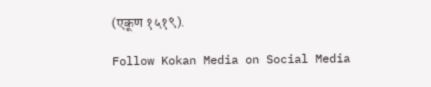(एकूण १५१९).

Follow Kokan Media on Social Media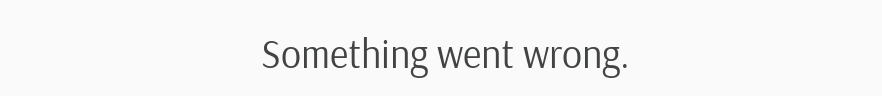Something went wrong.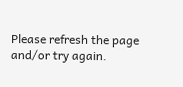Please refresh the page and/or try again.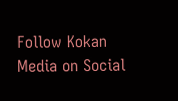Follow Kokan Media on Social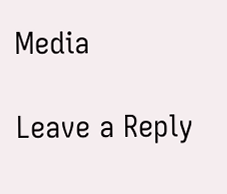Media

Leave a Reply